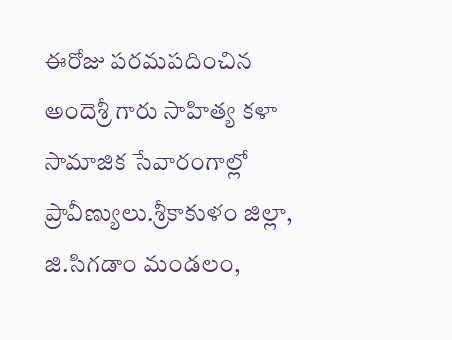ఈరోజు పరమపదించిన అందెశ్రీ గారు సాహిత్య కళా సామాజిక సేవారంగాల్లో ప్రావీణ్యులు.శ్రీకాకుళం జిల్లా, జి.సిగడాం మండలం,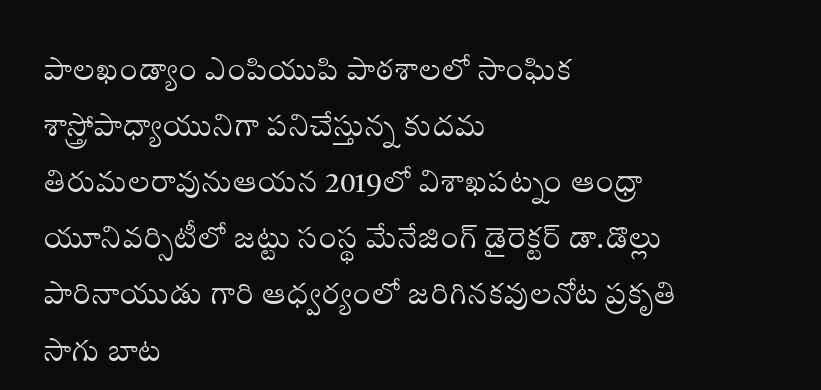పాలఖండ్యాం ఎంపియుపి పాఠశాలలో సాంఘిక శాస్త్రోపాధ్యాయునిగా పనిచేస్తున్న కుదమ తిరుమలరావునుఆయన 2019లో విశాఖపట్నం ఆంధ్రా యూనివర్సిటీలో జట్టు సంస్థ మేనేజింగ్ డైరెక్టర్ డా.డొల్లు పారినాయుడు గారి ఆధ్వర్యంలో జరిగినకవులనోట ప్రకృతి సాగు బాట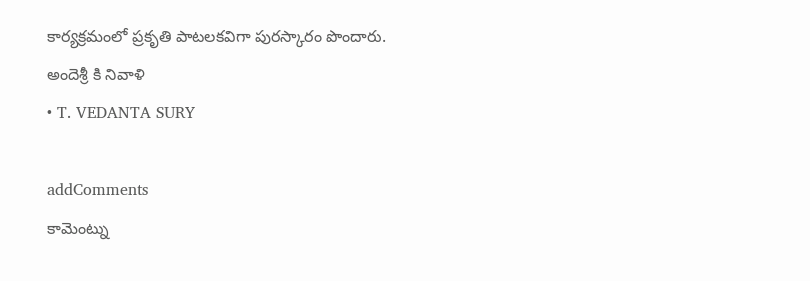కార్యక్రమంలో ప్రకృతి పాటలకవిగా పురస్కారం పొందారు.
అందెశ్రీ కి నివాళి
• T. VEDANTA SURY

addComments
కామెంట్ను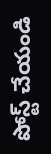పోస్ట్ చేయండి